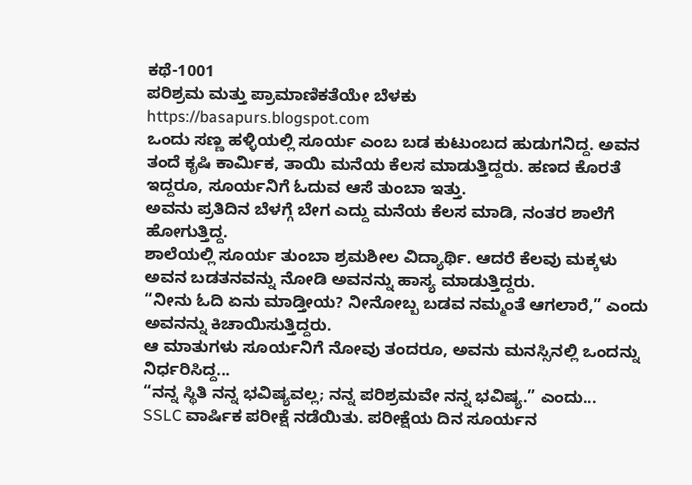ಕಥೆ-1001
ಪರಿಶ್ರಮ ಮತ್ತು ಪ್ರಾಮಾಣಿಕತೆಯೇ ಬೆಳಕು
https://basapurs.blogspot.com
ಒಂದು ಸಣ್ಣ ಹಳ್ಳಿಯಲ್ಲಿ ಸೂರ್ಯ ಎಂಬ ಬಡ ಕುಟುಂಬದ ಹುಡುಗನಿದ್ದ. ಅವನ ತಂದೆ ಕೃಷಿ ಕಾರ್ಮಿಕ, ತಾಯಿ ಮನೆಯ ಕೆಲಸ ಮಾಡುತ್ತಿದ್ದರು. ಹಣದ ಕೊರತೆ ಇದ್ದರೂ, ಸೂರ್ಯನಿಗೆ ಓದುವ ಆಸೆ ತುಂಬಾ ಇತ್ತು.
ಅವನು ಪ್ರತಿದಿನ ಬೆಳಗ್ಗೆ ಬೇಗ ಎದ್ದು ಮನೆಯ ಕೆಲಸ ಮಾಡಿ, ನಂತರ ಶಾಲೆಗೆ ಹೋಗುತ್ತಿದ್ದ.
ಶಾಲೆಯಲ್ಲಿ ಸೂರ್ಯ ತುಂಬಾ ಶ್ರಮಶೀಲ ವಿದ್ಯಾರ್ಥಿ. ಆದರೆ ಕೆಲವು ಮಕ್ಕಳು ಅವನ ಬಡತನವನ್ನು ನೋಡಿ ಅವನನ್ನು ಹಾಸ್ಯ ಮಾಡುತ್ತಿದ್ದರು.
“ನೀನು ಓದಿ ಏನು ಮಾಡ್ತೀಯ? ನೀನೋಬ್ಬ ಬಡವ ನಮ್ಮಂತೆ ಆಗಲಾರೆ,” ಎಂದು ಅವನನ್ನು ಕಿಚಾಯಿಸುತ್ತಿದ್ದರು.
ಆ ಮಾತುಗಳು ಸೂರ್ಯನಿಗೆ ನೋವು ತಂದರೂ, ಅವನು ಮನಸ್ಸಿನಲ್ಲಿ ಒಂದನ್ನು ನಿರ್ಧರಿಸಿದ್ದ...
“ನನ್ನ ಸ್ಥಿತಿ ನನ್ನ ಭವಿಷ್ಯವಲ್ಲ; ನನ್ನ ಪರಿಶ್ರಮವೇ ನನ್ನ ಭವಿಷ್ಯ.” ಎಂದು...
SSLC ವಾರ್ಷಿಕ ಪರೀಕ್ಷೆ ನಡೆಯಿತು. ಪರೀಕ್ಷೆಯ ದಿನ ಸೂರ್ಯನ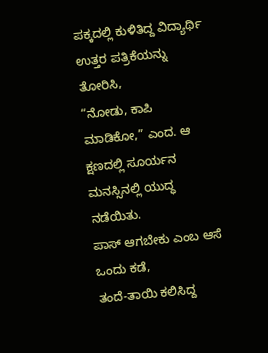ಪಕ್ಕದಲ್ಲಿ ಕುಳಿತಿದ್ದ ವಿದ್ಯಾರ್ಥಿ ಉತ್ತರ ಪತ್ರಿಕೆಯನ್ನು ತೋರಿಸಿ,
“ನೋಡು, ಕಾಪಿ ಮಾಡಿಕೋ,” ಎಂದ. ಆ ಕ್ಷಣದಲ್ಲಿ ಸೂರ್ಯನ ಮನಸ್ಸಿನಲ್ಲಿ ಯುದ್ಧ ನಡೆಯಿತು.
ಪಾಸ್ ಆಗಬೇಕು ಎಂಬ ಆಸೆ ಒಂದು ಕಡೆ,
ತಂದೆ-ತಾಯಿ ಕಲಿಸಿದ್ದ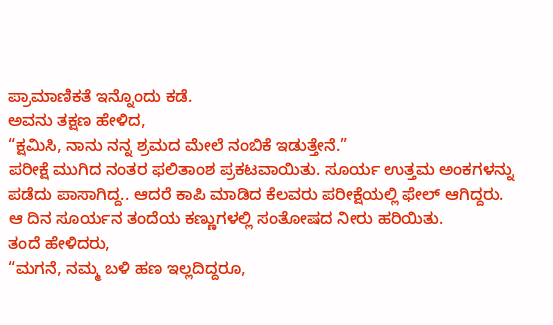ಪ್ರಾಮಾಣಿಕತೆ ಇನ್ನೊಂದು ಕಡೆ.
ಅವನು ತಕ್ಷಣ ಹೇಳಿದ,
“ಕ್ಷಮಿಸಿ, ನಾನು ನನ್ನ ಶ್ರಮದ ಮೇಲೆ ನಂಬಿಕೆ ಇಡುತ್ತೇನೆ.”
ಪರೀಕ್ಷೆ ಮುಗಿದ ನಂತರ ಫಲಿತಾಂಶ ಪ್ರಕಟವಾಯಿತು. ಸೂರ್ಯ ಉತ್ತಮ ಅಂಕಗಳನ್ನು ಪಡೆದು ಪಾಸಾಗಿದ್ದ.. ಆದರೆ ಕಾಪಿ ಮಾಡಿದ ಕೆಲವರು ಪರೀಕ್ಷೆಯಲ್ಲಿ ಫೇಲ್ ಆಗಿದ್ದರು.
ಆ ದಿನ ಸೂರ್ಯನ ತಂದೆಯ ಕಣ್ಣುಗಳಲ್ಲಿ ಸಂತೋಷದ ನೀರು ಹರಿಯಿತು.
ತಂದೆ ಹೇಳಿದರು,
“ಮಗನೆ, ನಮ್ಮ ಬಳಿ ಹಣ ಇಲ್ಲದಿದ್ದರೂ,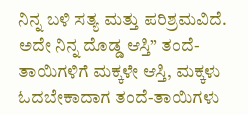ನಿನ್ನ ಬಳಿ ಸತ್ಯ ಮತ್ತು ಪರಿಶ್ರಮವಿದೆ. ಅದೇ ನಿನ್ನ ದೊಡ್ಡ ಆಸ್ತಿ” ತಂದೆ-ತಾಯಿಗಳಿಗೆ ಮಕ್ಕಳೇ ಆಸ್ತಿ, ಮಕ್ಕಳು ಓದಬೇಕಾದಾಗ ತಂದೆ-ತಾಯಿಗಳು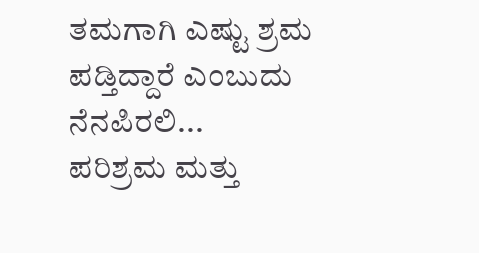ತಮಗಾಗಿ ಎಷ್ಟು ಶ್ರಮ ಪಡ್ತಿದ್ದಾರೆ ಎಂಬುದು ನೆನಪಿರಲಿ...
ಪರಿಶ್ರಮ ಮತ್ತು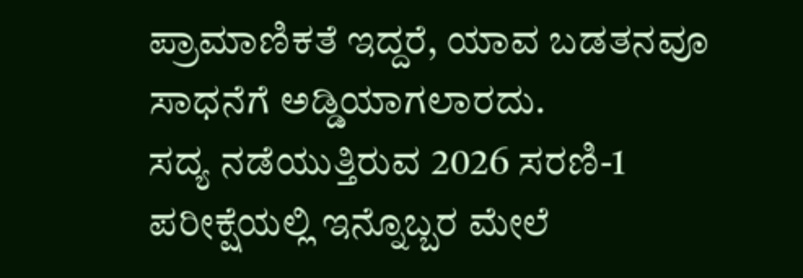ಪ್ರಾಮಾಣಿಕತೆ ಇದ್ದರೆ, ಯಾವ ಬಡತನವೂ ಸಾಧನೆಗೆ ಅಡ್ಡಿಯಾಗಲಾರದು.
ಸದ್ಯ ನಡೆಯುತ್ತಿರುವ 2026 ಸರಣಿ-1 ಪರೀಕ್ಷೆಯಲ್ಲಿ ಇನ್ನೊಬ್ಬರ ಮೇಲೆ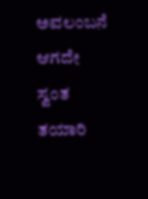ಅವಲಂಬನೆ ಆಗದೇ ಸ್ವಂತ ತಯಾರಿ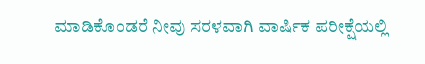ಮಾಡಿಕೊಂಡರೆ ನೀವು ಸರಳವಾಗಿ ವಾರ್ಷಿಕ ಪರೀಕ್ಷೆಯಲ್ಲಿ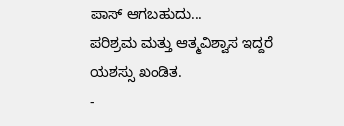ಪಾಸ್ ಆಗಬಹುದು...
ಪರಿಶ್ರಮ ಮತ್ತು ಆತ್ಮವಿಶ್ವಾಸ ಇದ್ದರೆ ಯಶಸ್ಸು ಖಂಡಿತ.
-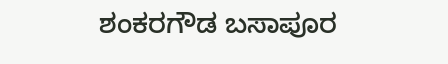ಶಂಕರಗೌಡ ಬಸಾಪೂರ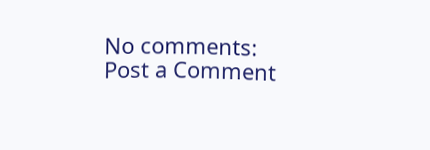No comments:
Post a Comment